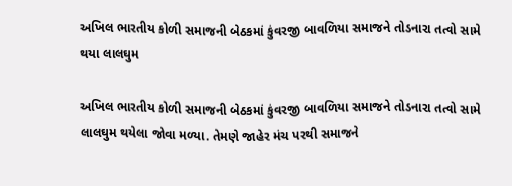અખિલ ભારતીય કોળી સમાજની બેઠકમાં કુંવરજી બાવળિયા સમાજને તોડનારા તત્વો સામે થયા લાલઘુમ

અખિલ ભારતીય કોળી સમાજની બેઠકમાં કુંવરજી બાવળિયા સમાજને તોડનારા તત્વો સામે લાલઘુમ થયેલા જોવા મળ્યા. તેમણે જાહેર મંચ પરથી સમાજને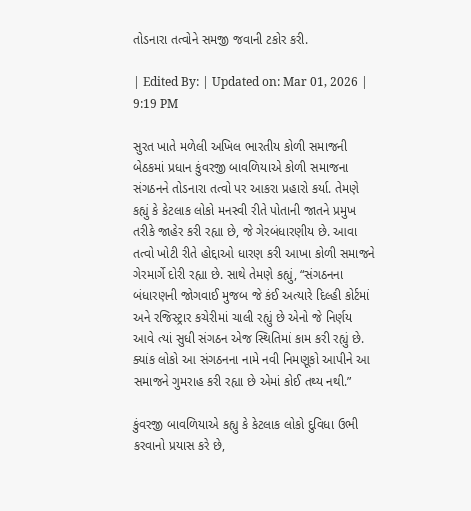તોડનારા તત્વોને સમજી જવાની ટકોર કરી.

| Edited By: | Updated on: Mar 01, 2026 | 9:19 PM

સુરત ખાતે મળેલી અખિલ ભારતીય કોળી સમાજની બેઠકમાં પ્રધાન કુંવરજી બાવળિયાએ કોળી સમાજના સંગઠનને તોડનારા તત્વો પર આકરા પ્રહારો કર્યા. તેમણે કહ્યું કે કેટલાક લોકો મનસ્વી રીતે પોતાની જાતને પ્રમુખ તરીકે જાહેર કરી રહ્યા છે, જે ગેરબંધારણીય છે. આવા તત્વો ખોટી રીતે હોદ્દાઓ ધારણ કરી આખા કોળી સમાજને ગેરમાર્ગે દોરી રહ્યા છે. સાથે તેમણે કહ્યું, “સંગઠનના બંધારણની જોગવાઈ મુજબ જે કંઈ અત્યારે દિલ્હી કોર્ટમાં અને રજિસ્ટ્રાર કચેરીમાં ચાલી રહ્યું છે એનો જે નિર્ણય આવે ત્યાં સુધી સંગઠન એજ સ્થિતિમાં કામ કરી રહ્યું છે. ક્યાંક લોકો આ સંગઠનના નામે નવી નિમણૂકો આપીને આ સમાજને ગુમરાહ કરી રહ્યા છે એમાં કોઈ તથ્ય નથી.”

કુંવરજી બાવળિયાએ કહ્યુ કે કેટલાક લોકો દુવિધા ઉભી કરવાનો પ્રયાસ કરે છે,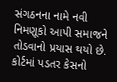સંગઠનના નામે નવી નિમણૂકો આપી સમાજને તોડવાનો પ્રયાસ થયો છે. કોર્ટમાં પડતર કેસનો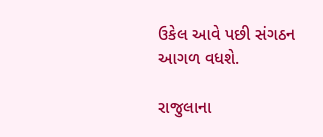ઉકેલ આવે પછી સંગઠન આગળ વધશે.

રાજુલાના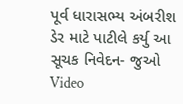પૂર્વ ધારાસભ્ય અંબરીશ ડેર માટે પાટીલે કર્યુ આ સૂચક નિવેદન- જુઓ Video